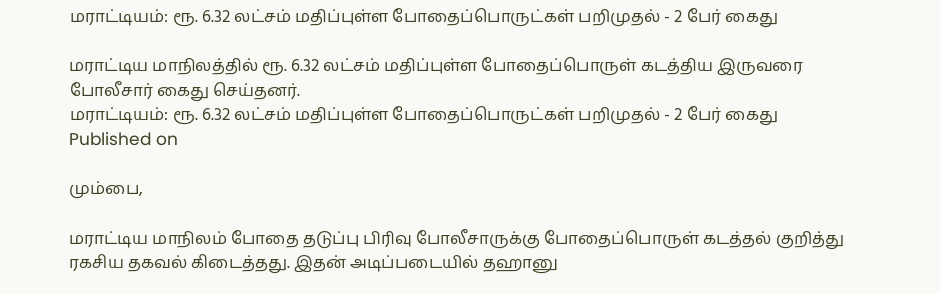மராட்டியம்: ரூ. 6.32 லட்சம் மதிப்புள்ள போதைப்பொருட்கள் பறிமுதல் - 2 பேர் கைது

மராட்டிய மாநிலத்தில் ரூ. 6.32 லட்சம் மதிப்புள்ள போதைப்பொருள் கடத்திய இருவரை போலீசார் கைது செய்தனர்.
மராட்டியம்: ரூ. 6.32 லட்சம் மதிப்புள்ள போதைப்பொருட்கள் பறிமுதல் - 2 பேர் கைது
Published on

மும்பை,

மராட்டிய மாநிலம் போதை தடுப்பு பிரிவு போலீசாருக்கு போதைப்பொருள் கடத்தல் குறித்து ரகசிய தகவல் கிடைத்தது. இதன் அடிப்படையில் தஹானு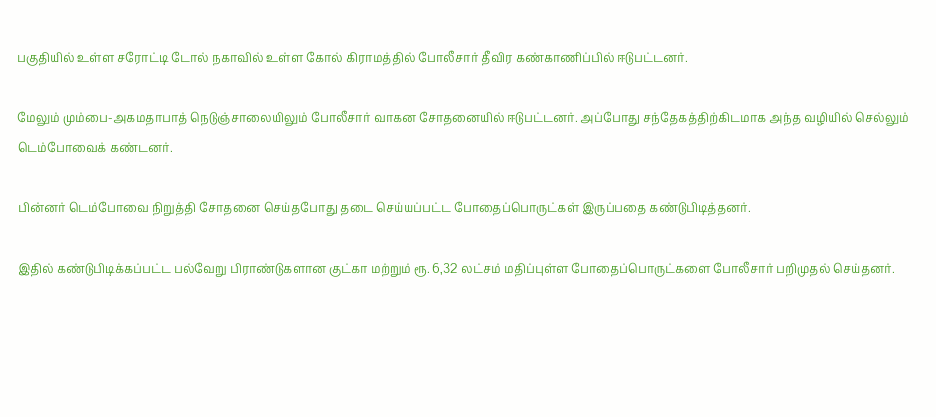பகுதியில் உள்ள சரோட்டி டோல் நகாவில் உள்ள கோல் கிராமத்தில் போலீசார் தீவிர கண்காணிப்பில் ஈடுபட்டனர்.

மேலும் மும்பை-அகமதாபாத் நெடுஞ்சாலையிலும் போலீசார் வாகன சோதனையில் ஈடுபட்டனர். அப்போது சந்தேகத்திற்கிடமாக அந்த வழியில் செல்லும் டெம்போவைக் கண்டனர்.

பின்னர் டெம்போவை நிறுத்தி சோதனை செய்தபோது தடை செய்யப்பட்ட போதைப்பொருட்கள் இருப்பதை கண்டுபிடித்தனர்.

இதில் கண்டுபிடிக்கப்பட்ட பல்வேறு பிராண்டுகளான குட்கா மற்றும் ரூ. 6,32 லட்சம் மதிப்புள்ள போதைப்பொருட்களை போலீசார் பறிமுதல் செய்தனர்.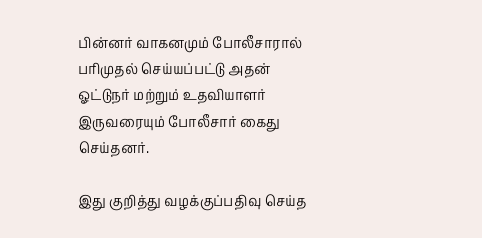பின்னர் வாகனமும் போலீசாரால் பரிமுதல் செய்யப்பட்டு அதன் ஓட்டுநர் மற்றும் உதவியாளர் இருவரையும் போலீசார் கைது செய்தனர்.

இது குறித்து வழக்குப்பதிவு செய்த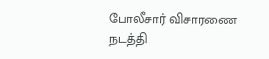போலீசார் விசாரணை நடத்தி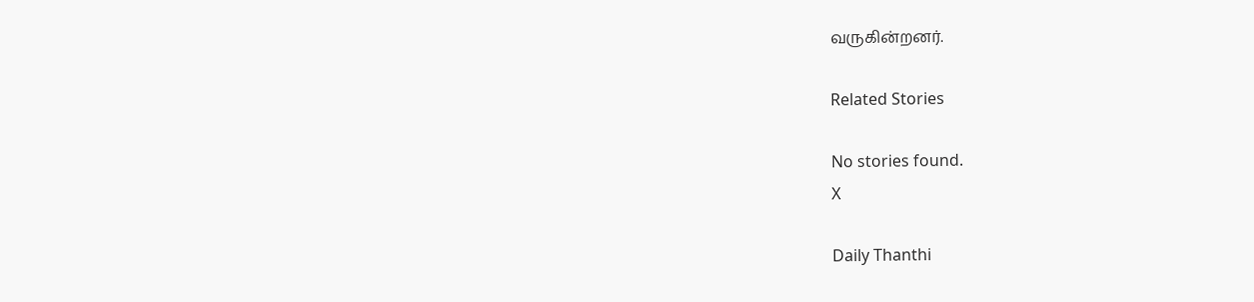வருகின்றனர்.

Related Stories

No stories found.
X

Daily Thanthi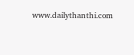www.dailythanthi.com